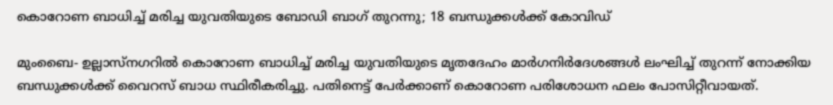കൊറോണ ബാധിച്ച് മരിച്ച യുവതിയുടെ ബോഡി ബാഗ് തുറന്നു; 18 ബന്ധുക്കള്‍ക്ക് കോവിഡ്

മുംബൈ- ഉല്ലാസ്‌നഗറില്‍ കൊറോണ ബാധിച്ച് മരിച്ച യുവതിയുടെ മൃതദേഹം മാര്‍ഗനിര്‍ദേശങ്ങള്‍ ലംഘിച്ച് തുറന്ന് നോക്കിയ ബന്ധുക്കള്‍ക്ക് വൈറസ് ബാധ സ്ഥിരീകരിച്ചു. പതിനെട്ട് പേര്‍ക്കാണ് കൊറോണ പരിശോധന ഫലം പോസിറ്റീവായത്.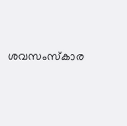ശവസംസ്‌കാര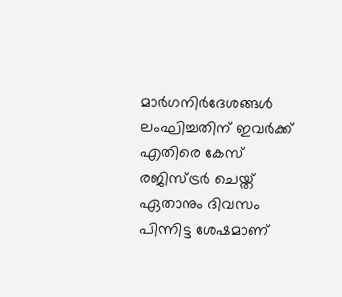മാര്‍ഗനിര്‍ദേശങ്ങള്‍ ലംഘിച്ചതിന് ഇവര്‍ക്ക് എതിരെ കേസ് രജിസ്ട്രര്‍ ചെയ്ത് ഏതാനും ദിവസം പിന്നിട്ട ശേഷമാണ്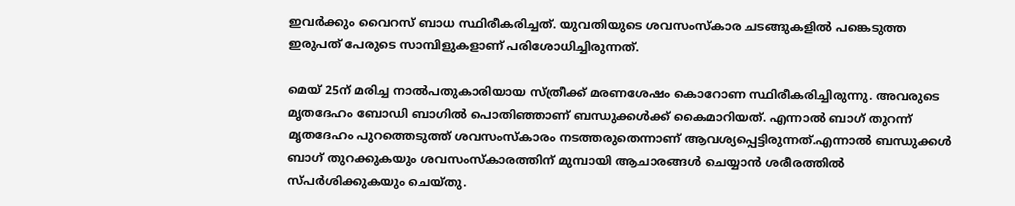ഇവര്‍ക്കും വൈറസ് ബാധ സ്ഥിരീകരിച്ചത്. യുവതിയുടെ ശവസംസ്‌കാര ചടങ്ങുകളില്‍ പങ്കെടുത്ത ഇരുപത് പേരുടെ സാമ്പിളുകളാണ് പരിശോധിച്ചിരുന്നത്.

മെയ് 25ന് മരിച്ച നാല്‍പതുകാരിയായ സ്ത്രീക്ക് മരണശേഷം കൊറോണ സ്ഥിരീകരിച്ചിരുന്നു. അവരുടെ മൃതദേഹം ബോഡി ബാഗില്‍ പൊതിഞ്ഞാണ് ബന്ധുക്കള്‍ക്ക് കൈമാറിയത്. എന്നാല്‍ ബാഗ് തുറന്ന് മൃതദേഹം പുറത്തെടുത്ത് ശവസംസ്‌കാരം നടത്തരുതെന്നാണ് ആവശ്യപ്പെട്ടിരുന്നത്.എന്നാല്‍ ബന്ധുക്കള്‍ ബാഗ് തുറക്കുകയും ശവസംസ്‌കാരത്തിന് മുമ്പായി ആചാരങ്ങള്‍ ചെയ്യാന്‍ ശരീരത്തില്‍ സ്പര്‍ശിക്കുകയും ചെയ്തു.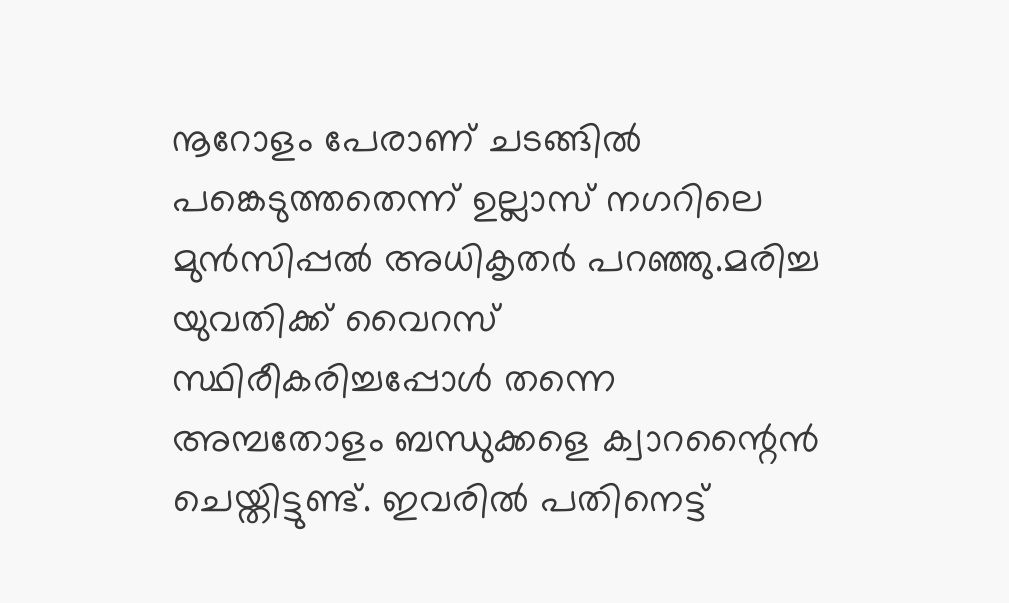നൂറോളം പേരാണ് ചടങ്ങില്‍ പങ്കെടുത്തതെന്ന് ഉല്ലാസ് നഗറിലെ മുന്‍സിപ്പല്‍ അധികൃതര്‍ പറഞ്ഞു.മരിച്ച യുവതിക്ക് വൈറസ് സ്ഥിരീകരിച്ചപ്പോള്‍ തന്നെ അമ്പതോളം ബന്ധുക്കളെ ക്വാറന്റൈന്‍ ചെയ്തിട്ടുണ്ട്. ഇവരില്‍ പതിനെട്ട്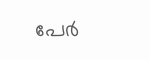പേര്‍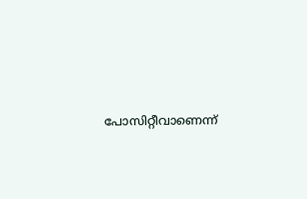പോസിറ്റീവാണെന്ന്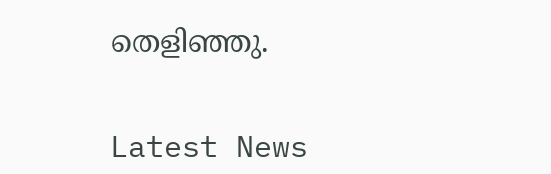തെളിഞ്ഞു.


Latest News